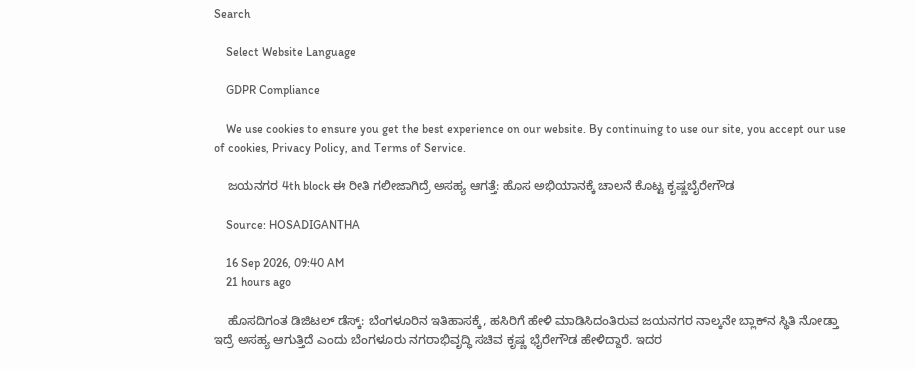Search

    Select Website Language

    GDPR Compliance

    We use cookies to ensure you get the best experience on our website. By continuing to use our site, you accept our use of cookies, Privacy Policy, and Terms of Service.

    ಜಯನಗರ 4th block ಈ ರೀತಿ ಗಲೀಜಾಗಿದ್ರೆ ಅಸಹ್ಯ ಆಗತ್ತೆ: ಹೊಸ ಅಭಿಯಾನಕ್ಕೆ ಚಾಲನೆ ಕೊಟ್ಟ ಕೃಷ್ಣಬೈರೇಗೌಡ

    Source: HOSADIGANTHA

    16 Sep 2026, 09:40 AM
    21 hours ago

    ಹೊಸದಿಗಂತ ಡಿಜಿಟಲ್‌ ಡೆಸ್ಕ್‌: ಬೆಂಗಳೂರಿನ ಇತಿಹಾಸಕ್ಕೆ, ಹಸಿರಿಗೆ ಹೇಳಿ ಮಾಡಿಸಿದಂತಿರುವ ಜಯನಗರ ನಾಲ್ಕನೇ ಬ್ಲಾಕ್‌ನ ಸ್ಥಿತಿ ನೋಡ್ತಾ ಇದ್ರೆ ಅಸಹ್ಯ ಆಗುತ್ತಿದೆ ಎಂದು ಬೆಂಗಳೂರು ನಗರಾಭಿವೃದ್ಧಿ ಸಚಿವ ಕೃಷ್ಣ ಭೈರೇಗೌಡ ಹೇಳಿದ್ದಾರೆ. ಇದರ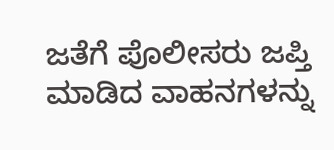ಜತೆಗೆ ಪೊಲೀಸರು ಜಪ್ತಿ ಮಾಡಿದ ವಾಹನಗಳನ್ನು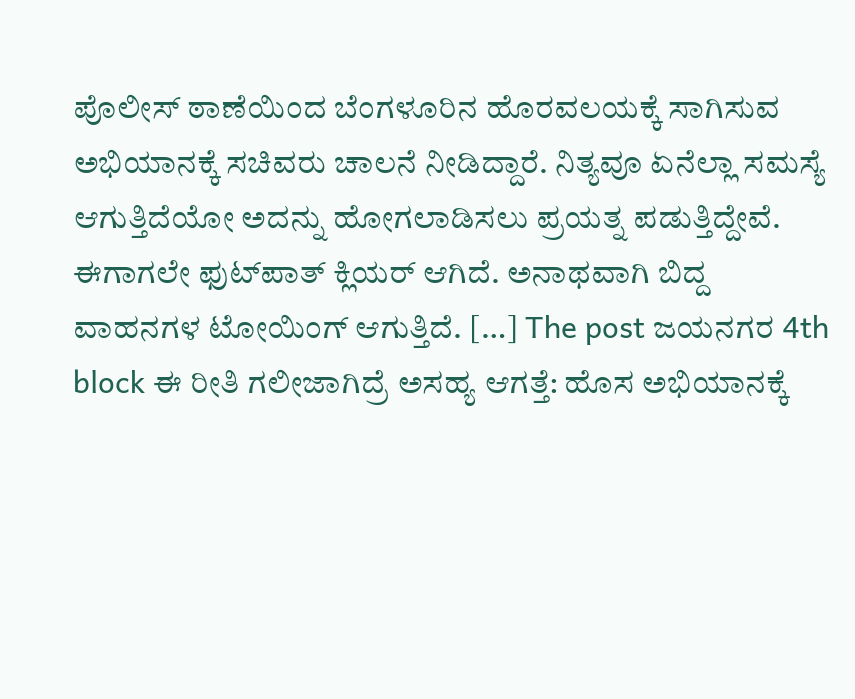ಪೊಲೀಸ್‌ ಠಾಣೆಯಿಂದ ಬೆಂಗಳೂರಿನ ಹೊರವಲಯಕ್ಕೆ ಸಾಗಿಸುವ ಅಭಿಯಾನಕ್ಕೆ ಸಚಿವರು ಚಾಲನೆ ನೀಡಿದ್ದಾರೆ. ನಿತ್ಯವೂ ಏನೆಲ್ಲಾ ಸಮಸ್ಯೆ ಆಗುತ್ತಿದೆಯೋ ಅದನ್ನು ಹೋಗಲಾಡಿಸಲು ಪ್ರಯತ್ನ ಪಡುತ್ತಿದ್ದೇವೆ. ಈಗಾಗಲೇ ಫುಟ್‌ಪಾತ್‌ ಕ್ಲಿಯರ್‌ ಆಗಿದೆ. ಅನಾಥವಾಗಿ ಬಿದ್ದ ವಾಹನಗಳ ಟೋಯಿಂಗ್‌ ಆಗುತ್ತಿದೆ. […] The post ಜಯನಗರ 4th block ಈ ರೀತಿ ಗಲೀಜಾಗಿದ್ರೆ ಅಸಹ್ಯ ಆಗತ್ತೆ: ಹೊಸ ಅಭಿಯಾನಕ್ಕೆ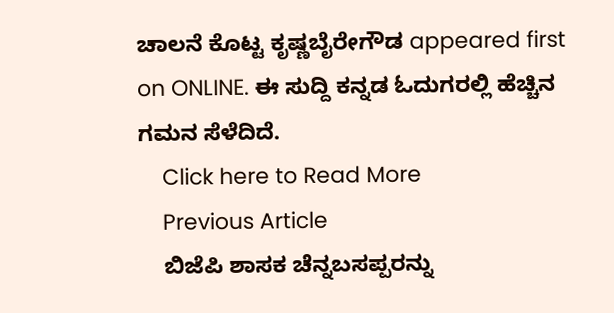ಚಾಲನೆ ಕೊಟ್ಟ ಕೃಷ್ಣಬೈರೇಗೌಡ appeared first on ONLINE. ಈ ಸುದ್ದಿ ಕನ್ನಡ ಓದುಗರಲ್ಲಿ ಹೆಚ್ಚಿನ ಗಮನ ಸೆಳೆದಿದೆ.
    Click here to Read More
    Previous Article
    ಬಿಜೆಪಿ ಶಾಸಕ ಚೆನ್ನಬಸಪ್ಪರನ್ನು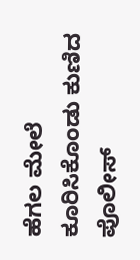ಹೆಗಲ ಮೇಲೆ ಕೂರಿಸಿಕೊಂಡು ಕುಣಿದ ಪೊಲೀಸ್‌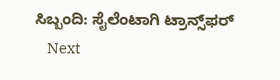ಸಿಬ್ಬಂದಿ: ಸೈಲೆಂಟಾಗಿ ಟ್ರಾನ್ಸ್‌ಫರ್‌
    Next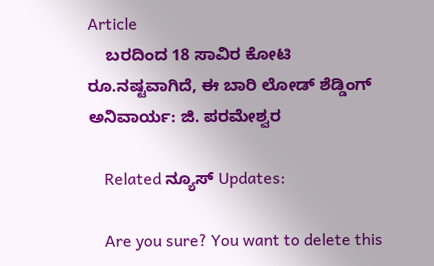Article
    ಬರದಿಂದ 18 ಸಾವಿರ ಕೋಟಿ ರೂ.ನಷ್ಟವಾಗಿದೆ, ಈ ಬಾರಿ ಲೋಡ್‌ ಶೆಡ್ಡಿಂಗ್‌ ಅನಿವಾರ್ಯ: ಜಿ. ಪರಮೇಶ್ವರ

    Related ನ್ಯೂಸ್ Updates:

    Are you sure? You want to delete this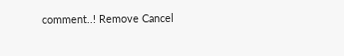comment..! Remove Cancel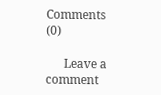Comments (0)

      Leave a comment